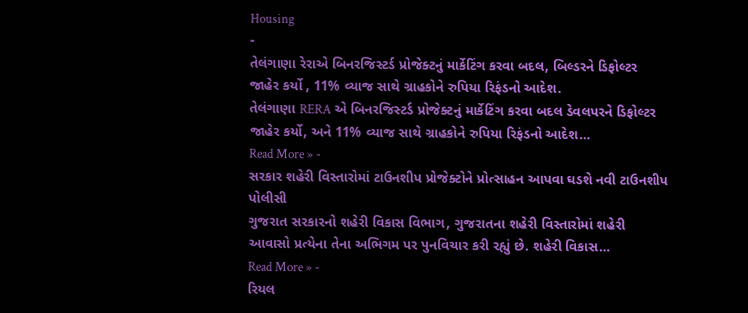Housing
-
તેલંગાણા રેરાએ બિનરજિસ્ટર્ડ પ્રોજેક્ટનું માર્કેટિંગ કરવા બદલ, બિલ્ડરને ડિફોલ્ટર જાહેર કર્યો , 11% વ્યાજ સાથે ગ્રાહકોને રુપિયા રિફંડનો આદેશ.
તેલંગાણા RERA એ બિનરજિસ્ટર્ડ પ્રોજેક્ટનું માર્કેટિંગ કરવા બદલ ડેવલપરને ડિફોલ્ટર જાહેર કર્યો, અને 11% વ્યાજ સાથે ગ્રાહકોને રુપિયા રિફંડનો આદેશ…
Read More » -
સરકાર શહેરી વિસ્તારોમાં ટાઉનશીપ પ્રોજેક્ટોને પ્રોત્સાહન આપવા ઘડશે નવી ટાઉનશીપ પોલીસી
ગુજરાત સરકારનો શહેરી વિકાસ વિભાગ, ગુજરાતના શહેરી વિસ્તારોમાં શહેરી આવાસો પ્રત્યેના તેના અભિગમ પર પુનવિચાર કરી રહ્યું છે. શહેરી વિકાસ…
Read More » -
રિયલ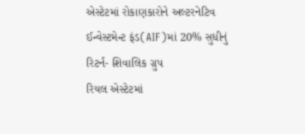એસ્ટેટમાં રોકાણકારોને અલ્ટરનેટિવ ઈન્વેસ્ટમેન્ટ ફંડ(AIF)માં 20% સુધીનું રિટર્ન- શિવાલિક ગ્રુપ
રિયલ એસ્ટેટમાં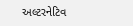અલ્ટરનેટિવ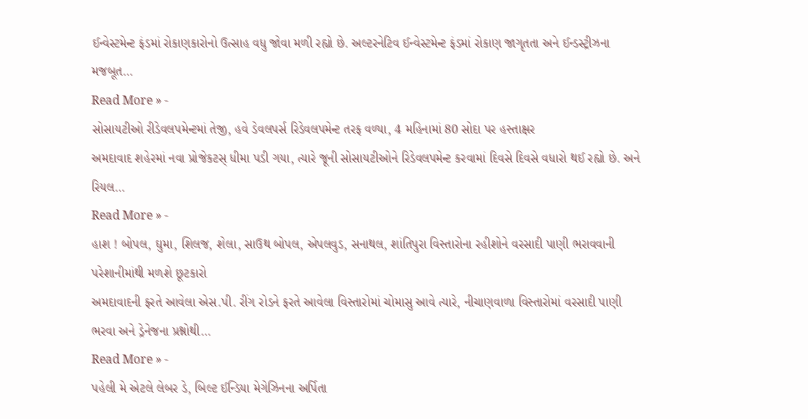ઈન્વેસ્ટમેન્ટ ફંડમાં રોકાણકારોનો ઉત્સાહ વધુ જોવા મળી રહ્યો છે. અલ્ટરનેટિવ ઈન્વેસ્ટમેન્ટ ફંડમાં રોકાણ જાગૃતતા અને ઈન્ડસ્ટ્રીઝના મજબૂત…
Read More » -
સોસાયટીઓ રીડેવલપમેન્ટમાં તેજી, હવે ડેવલપર્સ રિડેવલપમેન્ટ તરફ વળ્યા, 4 મહિનામાં 80 સોદા પર હસ્તાક્ષર
અમદાવાદ શહેરમાં નવા પ્રોજેકટસ્ ધીમા પડી ગયા, ત્યારે જૂની સોસાયટીઓને રિડેવલપમેન્ટ કરવામાં દિવસે દિવસે વધારો થઈ રહ્યો છે. અને રિયલ…
Read More » -
હાશ ! બોપલ, ઘુમા, શિલજ, શેલા, સાઉથ બોપલ, એપલવુડ, સનાથલ, શાંતિપુરા વિસ્તારોના રહીશોને વરસાદી પાણી ભરાવવાની પરેશાનીમાંથી મળશે છૂટકારો
અમદાવાદની ફરતે આવેલા એસ.પી. રીંગ રોડને ફરતે આવેલા વિસ્તારોમાં ચોમાસુ આવે ત્યારે, નીચાણવાળા વિસ્તારોમાં વરસાદી પાણી ભરવા અને ડ્રેનેજના પ્રશ્નોથી…
Read More » -
પહેલી મે એટલે લેબર ડે, બિલ્ટ ઈન્ડિયા મેગેઝિનના અર્પિતા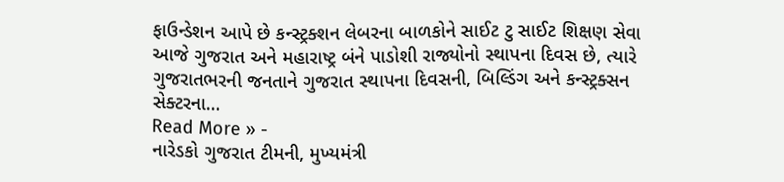ફાઉન્ડેશન આપે છે કન્સ્ટ્રક્શન લેબરના બાળકોને સાઈટ ટુ સાઈટ શિક્ષણ સેવા
આજે ગુજરાત અને મહારાષ્ટ્ર બંને પાડોશી રાજ્યોનો સ્થાપના દિવસ છે, ત્યારે ગુજરાતભરની જનતાને ગુજરાત સ્થાપના દિવસની, બિલ્ડિંગ અને કન્સ્ટ્રક્સન સેક્ટરના…
Read More » -
નારેડકો ગુજરાત ટીમની, મુખ્યમંત્રી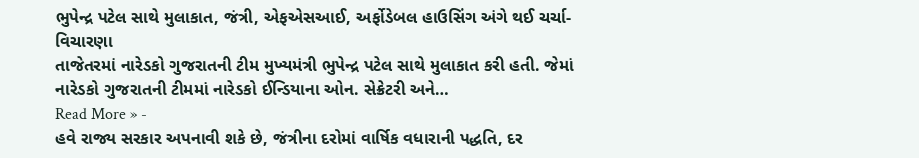ભુપેન્દ્ર પટેલ સાથે મુલાકાત, જંત્રી, એફએસઆઈ, અર્ફોડેબલ હાઉસિંગ અંગે થઈ ચર્ચા-વિચારણા
તાજેતરમાં નારેડકો ગુજરાતની ટીમ મુખ્યમંત્રી ભુપેન્દ્ર પટેલ સાથે મુલાકાત કરી હતી. જેમાં નારેડકો ગુજરાતની ટીમમાં નારેડકો ઈન્ડિયાના ઓન. સેક્રેટરી અને…
Read More » -
હવે રાજ્ય સરકાર અપનાવી શકે છે, જંત્રીના દરોમાં વાર્ષિક વધારાની પદ્ધતિ, દર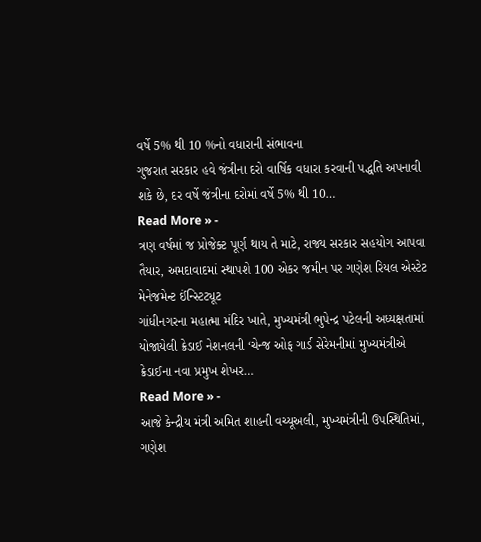વર્ષે 5% થી 10 %નો વધારાની સંભાવના
ગુજરાત સરકાર હવે જંત્રીના દરો વાર્ષિક વધારા કરવાની પદ્ધતિ અપનાવી શકે છે, દર વર્ષે જંત્રીના દરોમાં વર્ષે 5% થી 10…
Read More » -
ત્રણ વર્ષમાં જ પ્રોજેક્ટ પૂર્ણ થાય તે માટે, રાજ્ય સરકાર સહયોગ આપવા તૈયાર, અમદાવાદમાં સ્થાપશે 100 એકર જમીન પર ગણેશ રિયલ એસ્ટેટ મેનેજમેન્ટ ઈંન્સ્ટિટ્યૂટ
ગાંધીનગરના મહાત્મા મંદિર ખાતે, મુખ્યમંત્રી ભુપેન્દ્ર પટેલની અધ્યક્ષતામાં યોજાયેલી ક્રેડાઈ નેશનલની ‘ચેન્જ ઓફ ગાર્ડ સેરેમનીમાં મુખ્યમંત્રીએ ક્રેડાઈના નવા પ્રમુખ શેખર…
Read More » -
આજે કેન્દ્રીય મંત્રી અમિત શાહની વચ્યૂઅલી, મુખ્યમંત્રીની ઉપસ્થિતિમાં, ગણેશ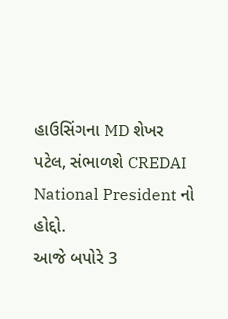હાઉસિંગના MD શેખર પટેલ, સંભાળશે CREDAI National President નો હોદ્દો.
આજે બપોરે 3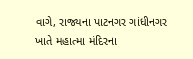વાગે, રાજ્યના પાટનગર ગાંધીનગર ખાતે મહાત્મા મંદિરના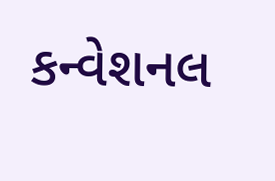કન્વેશનલ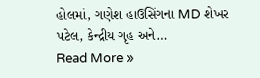હોલમાં, ગણેશ હાઉસિંગના MD શેખર પટેલ, કેન્દ્રીય ગૃહ અને…
Read More »